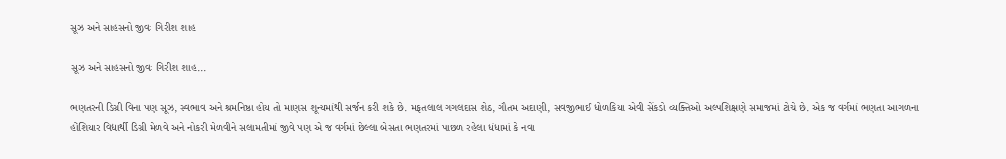સૂઝ અને સાહસનો જીવઃ ગિરીશ શાહ

સૂઝ અને સાહસનો જીવઃ ગિરીશ શાહ...

ભણતરની ડિગ્રી વિના પણ સૂઝ, સ્વભાવ અને શ્રમનિષ્ઠા હોય તો માણસ શૂન્યમાંથી સર્જન કરી શકે છે. મફતલાલ ગગલદાસ શેઠ, ગૌતમ અદાણી, સવજીભાઈ ધોળકિયા એવી સેંકડો વ્યક્તિઓ અલ્પશિક્ષણે સમાજમાં ટોચે છે. એક જ વર્ગમાં ભણતા આગળના હોંશિયાર વિદ્યાર્થી ડિગ્રી મેળવે અને નોકરી મેળવીને સલામતીમાં જીવે પણ એ જ વર્ગમાં છેલ્લા બેસતા ભણતરમાં પાછળ રહેલા ધંધામાં કે નવા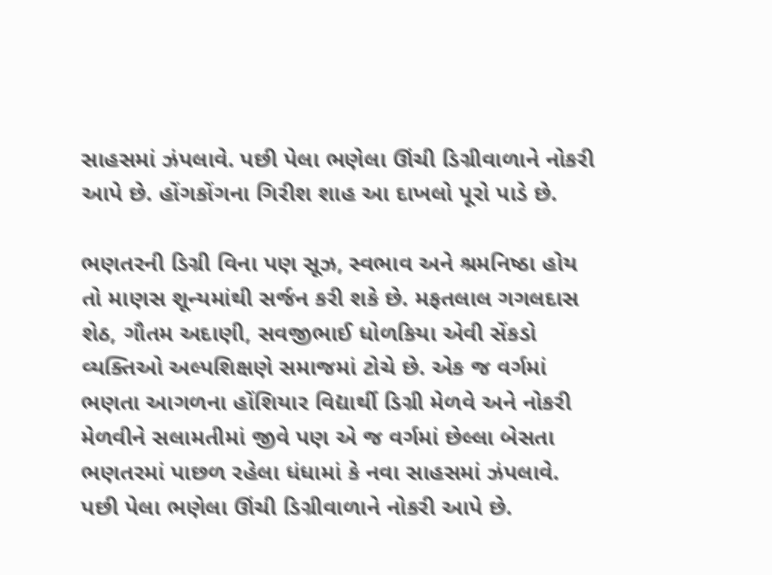સાહસમાં ઝંપલાવે. પછી પેલા ભણેલા ઊંચી ડિગ્રીવાળાને નોકરી આપે છે. હોંગકોંગના ગિરીશ શાહ આ દાખલો પૂરો પાડે છે.

ભણતરની ડિગ્રી વિના પણ સૂઝ, સ્વભાવ અને શ્રમનિષ્ઠા હોય તો માણસ શૂન્યમાંથી સર્જન કરી શકે છે. મફતલાલ ગગલદાસ શેઠ, ગૌતમ અદાણી, સવજીભાઈ ધોળકિયા એવી સેંકડો વ્યક્તિઓ અલ્પશિક્ષણે સમાજમાં ટોચે છે. એક જ વર્ગમાં ભણતા આગળના હોંશિયાર વિદ્યાર્થી ડિગ્રી મેળવે અને નોકરી મેળવીને સલામતીમાં જીવે પણ એ જ વર્ગમાં છેલ્લા બેસતા ભણતરમાં પાછળ રહેલા ધંધામાં કે નવા સાહસમાં ઝંપલાવે. પછી પેલા ભણેલા ઊંચી ડિગ્રીવાળાને નોકરી આપે છે.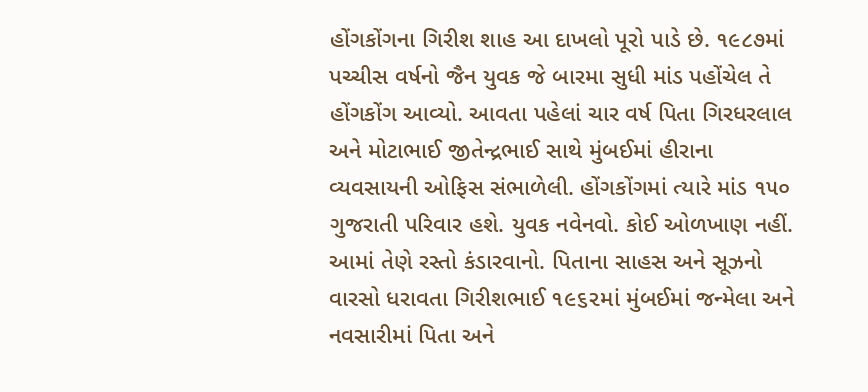હોંગકોંગના ગિરીશ શાહ આ દાખલો પૂરો પાડે છે. ૧૯૮૭માં પચ્ચીસ વર્ષનો જૈન યુવક જે બારમા સુધી માંડ પહોંચેલ તે હોંગકોંગ આવ્યો. આવતા પહેલાં ચાર વર્ષ પિતા ગિરધરલાલ અને મોટાભાઈ જીતેન્દ્રભાઈ સાથે મુંબઈમાં હીરાના વ્યવસાયની ઓફિસ સંભાળેલી. હોંગકોંગમાં ત્યારે માંડ ૧૫૦ ગુજરાતી પરિવાર હશે. યુવક નવેનવો. કોઈ ઓળખાણ નહીં. આમાં તેણે રસ્તો કંડારવાનો. પિતાના સાહસ અને સૂઝનો વારસો ધરાવતા ગિરીશભાઈ ૧૯૬૨માં મુંબઈમાં જન્મેલા અને નવસારીમાં પિતા અને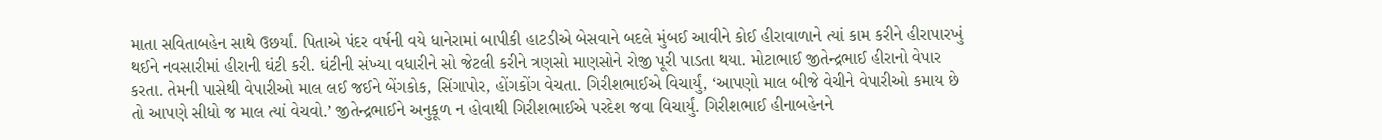માતા સવિતાબહેન સાથે ઉછર્યાં. પિતાએ પંદર વર્ષની વયે ધાનેરામાં બાપીકી હાટડીએ બેસવાને બદલે મુંબઈ આવીને કોઈ હીરાવાળાને ત્યાં કામ કરીને હીરાપારખું થઈને નવસારીમાં હીરાની ઘંટી કરી. ઘંટીની સંખ્યા વધારીને સો જેટલી કરીને ત્રણસો માણસોને રોજી પૂરી પાડતા થયા. મોટાભાઈ જીતેન્દ્રભાઈ હીરાનો વેપાર કરતા. તેમની પાસેથી વેપારીઓ માલ લઈ જઈને બેંગકોક, સિંગાપોર, હોંગકોંગ વેચતા. ગિરીશભાઈએ વિચાર્યું, ‘આપણો માલ બીજે વેચીને વેપારીઓ કમાય છે તો આપણે સીધો જ માલ ત્યાં વેચવો.’ જીતેન્દ્રભાઈને અનુકૂળ ન હોવાથી ગિરીશભાઈએ પરદેશ જવા વિચાર્યું. ગિરીશભાઈ હીનાબહેનને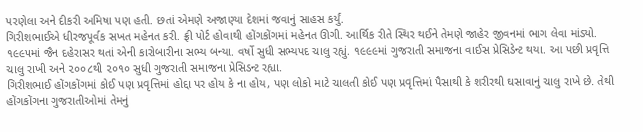પરણેલા અને દીકરી અમિષા પણ હતી. છતાં એમણે અજાણ્યા દેશમાં જવાનું સાહસ કર્યું.
ગિરીશભાઈએ ધીરજપૂર્વક સખત મહેનત કરી. ફ્રી પોર્ટ હોવાથી હોંગકોંગમાં મહેનત ઊગી. આર્થિક રીતે સ્થિર થઈને તેમણે જાહેર જીવનમાં ભાગ લેવા માંડ્યો. ૧૯૯૫માં જૈન દહેરાસર થતાં એની કારોબારીના સભ્ય બન્યા. વર્ષો સુધી સભ્યપદ ચાલુ રહ્યું. ૧૯૯૯માં ગુજરાતી સમાજના વાઈસ પ્રેસિડેન્ટ થયા. આ પછી પ્રવૃત્તિ ચાલુ રાખી અને ૨૦૦૮થી ૨૦૧૦ સુધી ગુજરાતી સમાજના પ્રેસિડન્ટ રહ્યા.
ગિરીશભાઈ હોંગકોંગમાં કોઈ પણ પ્રવૃત્તિમાં હોદ્દા પર હોય કે ના હોય, પણ લોકો માટે ચાલતી કોઈ પણ પ્રવૃત્તિમાં પૈસાથી કે શરીરથી ઘસાવાનું ચાલુ રાખે છે. તેથી હોંગકોંગના ગુજરાતીઓમાં તેમનું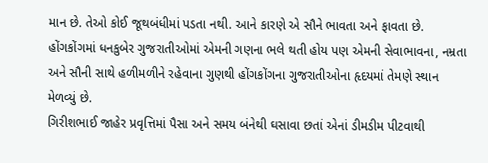માન છે. તેઓ કોઈ જૂથબંધીમાં પડતા નથી. આને કારણે એ સૌને ભાવતા અને ફાવતા છે. હોંગકોંગમાં ધનકુબેર ગુજરાતીઓમાં એમની ગણના ભલે થતી હોય પણ એમની સેવાભાવના, નમ્રતા અને સૌની સાથે હળીમળીને રહેવાના ગુણથી હોંગકોંગના ગુજરાતીઓના હૃદયમાં તેમણે સ્થાન મેળવ્યું છે.
ગિરીશભાઈ જાહેર પ્રવૃત્તિમાં પૈસા અને સમય બંનેથી ઘસાવા છતાં એનાં ડીમડીમ પીટવાથી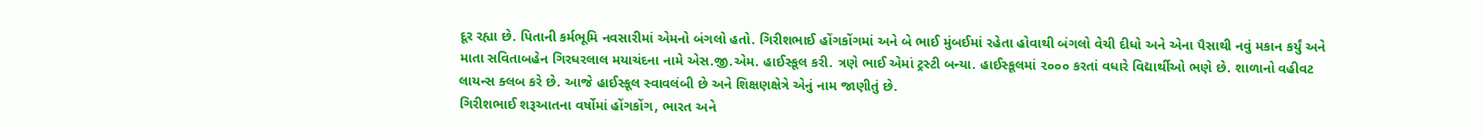દૂર રહ્યા છે. પિતાની કર્મભૂમિ નવસારીમાં એમનો બંગલો હતો. ગિરીશભાઈ હોંગકોંગમાં અને બે ભાઈ મુંબઈમાં રહેતા હોવાથી બંગલો વેચી દીધો અને એના પૈસાથી નવું મકાન કર્યું અને માતા સવિતાબહેન ગિરધરલાલ મયાચંદના નામે એસ.જી.એમ. હાઈસ્કૂલ કરી. ત્રણે ભાઈ એમાં ટ્રસ્ટી બન્યા. હાઈસ્કૂલમાં ૨૦૦૦ કરતાં વધારે વિદ્યાર્થીઓ ભણે છે. શાળાનો વહીવટ લાયન્સ ક્લબ કરે છે. આજે હાઈસ્કૂલ સ્વાવલંબી છે અને શિક્ષણક્ષેત્રે એનું નામ જાણીતું છે.
ગિરીશભાઈ શરૂઆતના વર્ષોમાં હોંગકોંગ, ભારત અને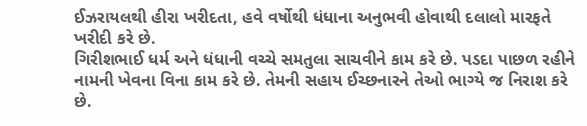ઈઝરાયલથી હીરા ખરીદતા, હવે વર્ષોથી ધંધાના અનુભવી હોવાથી દલાલો મારફતે ખરીદી કરે છે.
ગિરીશભાઈ ધર્મ અને ધંધાની વચ્ચે સમતુલા સાચવીને કામ કરે છે. પડદા પાછળ રહીને નામની ખેવના વિના કામ કરે છે. તેમની સહાય ઈચ્છનારને તેઓ ભાગ્યે જ નિરાશ કરે છે.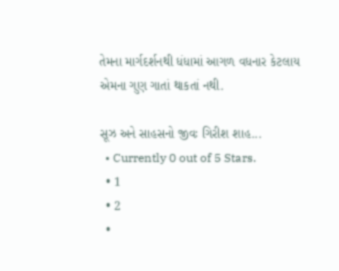તેમના માર્ગદર્શનથી ધંધામાં આગળ વધનાર કેટલાય એમના ગુણ ગાતાં થાકતાં નથી.

સૂઝ અને સાહસનો જીવઃ ગિરીશ શાહ...
  • Currently 0 out of 5 Stars.
  • 1
  • 2
  •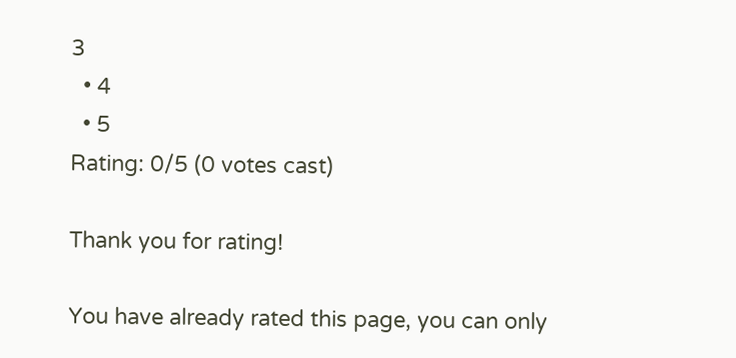3
  • 4
  • 5
Rating: 0/5 (0 votes cast)

Thank you for rating!

You have already rated this page, you can only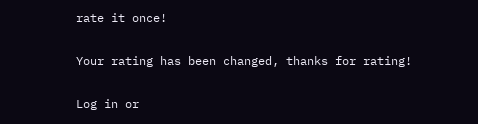rate it once!

Your rating has been changed, thanks for rating!

Log in or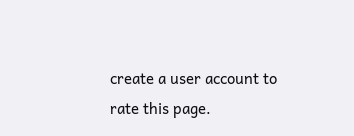create a user account to rate this page.